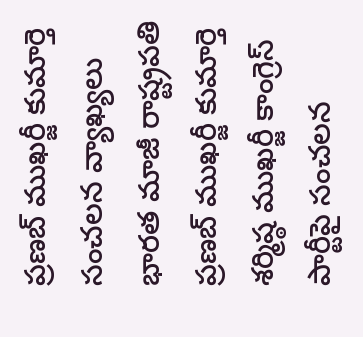ప్రణబ్ ముఖర్జీ కుమార్తె సంచలన వ్యాఖ్యలు
భారత మాజీ రాష్ట్రపతి ప్రణబ్ ముఖర్జీ కుమార్తె శర్మిష్ఠ ముఖర్జీ కాంగ్రెస్ పార్టీపై సంచలన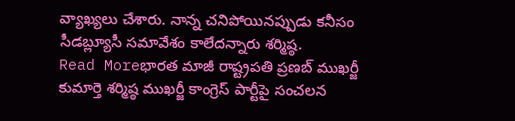వ్యాఖ్యలు చేశారు. నాన్న చనిపోయినప్పుడు కనీసం సీడబ్ల్యూసీ సమావేశం కాలేదన్నారు శర్మిష్ఠ.
Read Moreభారత మాజీ రాష్ట్రపతి ప్రణబ్ ముఖర్జీ కుమార్తె శర్మిష్ఠ ముఖర్జీ కాంగ్రెస్ పార్టీపై సంచలన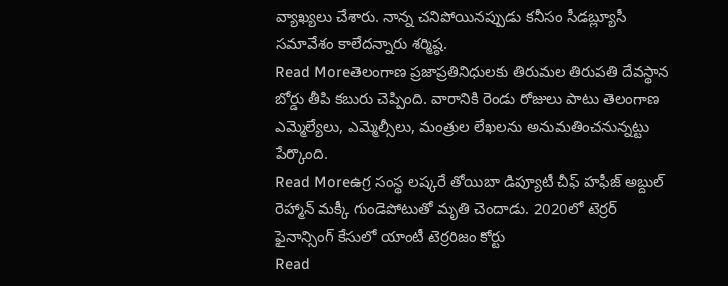వ్యాఖ్యలు చేశారు. నాన్న చనిపోయినప్పుడు కనీసం సీడబ్ల్యూసీ సమావేశం కాలేదన్నారు శర్మిష్ఠ.
Read Moreతెలంగాణ ప్రజాప్రతినిధులకు తిరుమల తిరుపతి దేవస్థాన బోర్డు తీపి కబురు చెప్పింది. వారానికి రెండు రోజులు పాటు తెలంగాణ ఎమ్మెల్యేలు, ఎమ్మెల్సీలు, మంత్రుల లేఖలను అనుమతించనున్నట్టు పేర్కొంది.
Read Moreఉగ్ర సంస్థ లష్కరే తోయిబా డిప్యూటీ చీఫ్ హఫీజ్ అబ్దుల్ రెహ్మాన్ మక్కీ గుండెపోటుతో మృతి చెందాడు. 2020లో టెర్రర్ ఫైనాన్సింగ్ కేసులో యాంటీ టెర్రరిజం కోర్టు
Read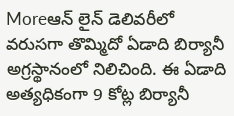Moreఆన్ లైన్ డెలివరీలో వరుసగా తొమ్మిదో ఏడాది బిర్యానీ అగ్రస్థానంలో నిలిచింది. ఈ ఏడాది అత్యధికంగా 9 కోట్ల బిర్యానీ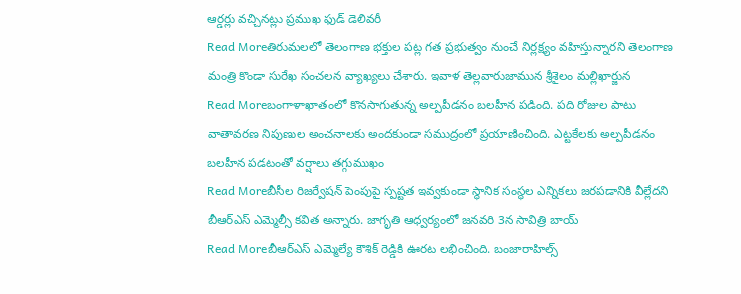ఆర్డర్లు వచ్చినట్లు ప్రముఖ ఫుడ్ డెలివరీ
Read Moreతిరుమలలో తెలంగాణ భక్తుల పట్ల గత ప్రభుత్వం నుంచే నిర్లక్ష్యం వహిస్తున్నారని తెలంగాణ మంత్రి కొండా సురేఖ సంచలన వ్యాఖ్యలు చేశారు. ఇవాళ తెల్లవారుజామున శ్రీశైలం మల్లిఖార్జున
Read Moreబంగాళాఖాతంలో కొనసాగుతున్న అల్పపీడనం బలహీన పడింది. పది రోజుల పాటు వాతావరణ నిపుణుల అంచనాలకు అందకుండా సముద్రంలో ప్రయాణించింది. ఎట్టకేలకు అల్పపీడనం బలహీన పడటంతో వర్షాలు తగ్గుముఖం
Read Moreబీసీల రిజర్వేషన్ పెంపుపై స్పష్టత ఇవ్వకుండా స్థానిక సంస్థల ఎన్నికలు జరపడానికి వీల్లేదని బీఆర్ఎస్ ఎమ్మెల్సీ కవిత అన్నారు. జాగృతి ఆధ్వర్యంలో జనవరి 3న సావిత్రి బాయ్
Read Moreబీఆర్ఎస్ ఎమ్మెల్యే కౌశిక్ రెడ్డికి ఊరట లభించింది. బంజారాహిల్స్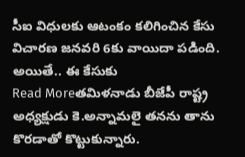సీఐ విధులకు ఆటంకం కలిగించిన కేసు విచారణ జనవరి 6కు వాయిదా పడింది. అయితే.. ఈ కేసుకు
Read Moreతమిళనాడు బీజేపీ రాష్ట్ర అధ్యక్షుడు కె.అన్నామలై తనను తాను కొరడాతో కొట్టుకున్నారు.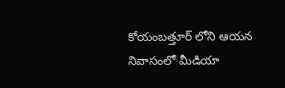కోయంబత్తూర్ లోని ఆయన నివాసంలో మీడియా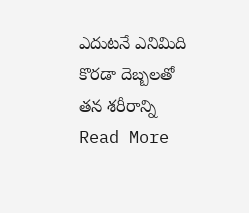ఎదుటనే ఎనిమిది కొరడా దెబ్బలతో తన శరీరాన్ని
Read More